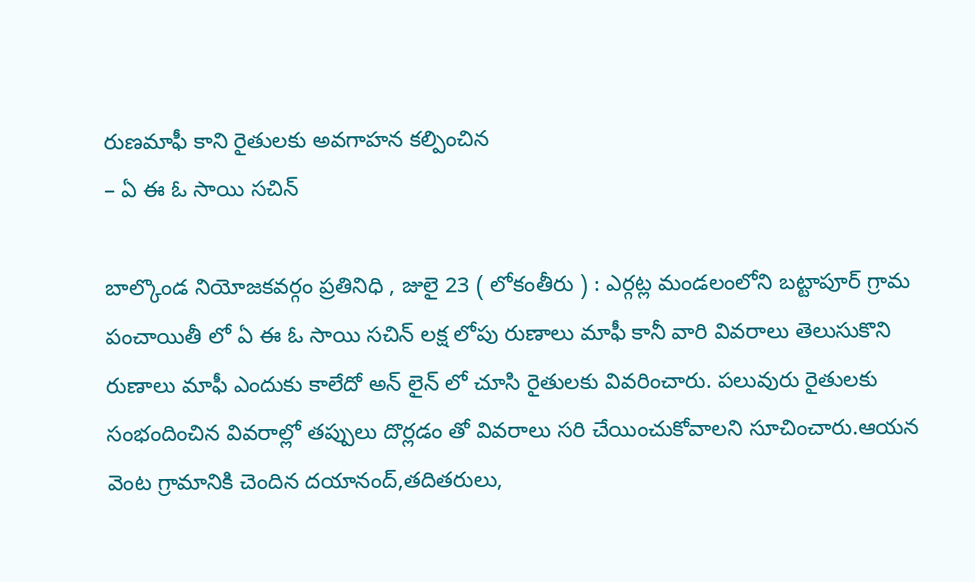రుణమాఫీ కాని రైతులకు అవగాహన కల్పించిన
– ఏ ఈ ఓ సాయి సచిన్

బాల్కొండ నియోజకవర్గం ప్రతినిధి , జులై 23 ( లోకంతీరు ) : ఎర్గట్ల మండలంలోని బట్టాపూర్ గ్రామ పంచాయితీ లో ఏ ఈ ఓ సాయి సచిన్ లక్ష లోపు రుణాలు మాఫీ కానీ వారి వివరాలు తెలుసుకొని రుణాలు మాఫీ ఎందుకు కాలేదో అన్ లైన్ లో చూసి రైతులకు వివరించారు. పలువురు రైతులకు సంభందించిన వివరాల్లో తప్పులు దొర్లడం తో వివరాలు సరి చేయించుకోవాలని సూచించారు.ఆయన వెంట గ్రామానికి చెందిన దయానంద్,తదితరులు,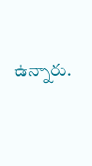ఉన్నారు.